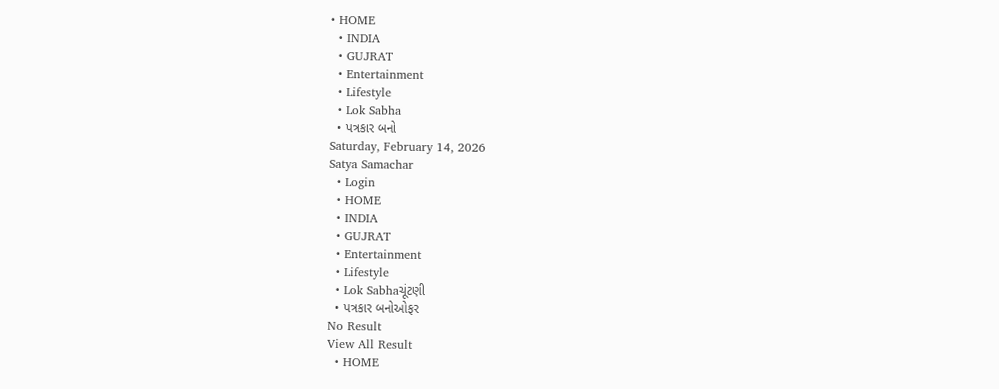• HOME
  • INDIA
  • GUJRAT
  • Entertainment
  • Lifestyle
  • Lok Sabha
  • પત્રકાર બનો
Saturday, February 14, 2026
Satya Samachar
  • Login
  • HOME
  • INDIA
  • GUJRAT
  • Entertainment
  • Lifestyle
  • Lok Sabhaચૂંટણી
  • પત્રકાર બનોઓફર
No Result
View All Result
  • HOME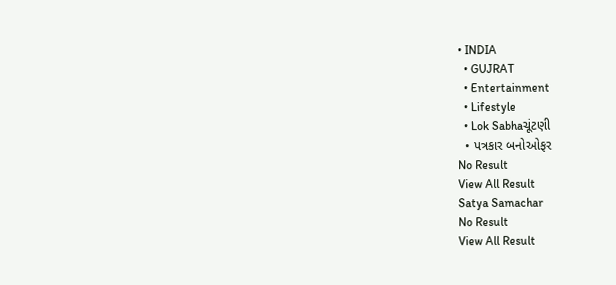• INDIA
  • GUJRAT
  • Entertainment
  • Lifestyle
  • Lok Sabhaચૂંટણી
  • પત્રકાર બનોઓફર
No Result
View All Result
Satya Samachar
No Result
View All Result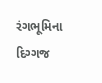રંગભૂમિના દિગ્ગજ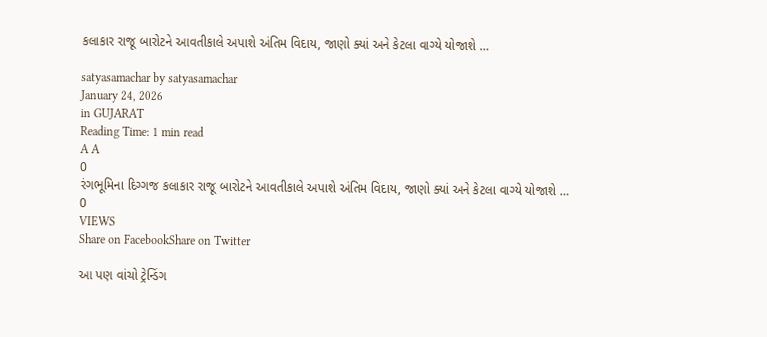કલાકાર રાજૂ બારોટને આવતીકાલે અપાશે અંતિમ વિદાય, જાણો ક્યાં અને કેટલા વાગ્યે યોજાશે …

satyasamachar by satyasamachar
January 24, 2026
in GUJARAT
Reading Time: 1 min read
A A
0
રંગભૂમિના દિગ્ગજ કલાકાર રાજૂ બારોટને આવતીકાલે અપાશે અંતિમ વિદાય, જાણો ક્યાં અને કેટલા વાગ્યે યોજાશે …
0
VIEWS
Share on FacebookShare on Twitter

આ પણ વાંચો ટ્રેન્ડિંગ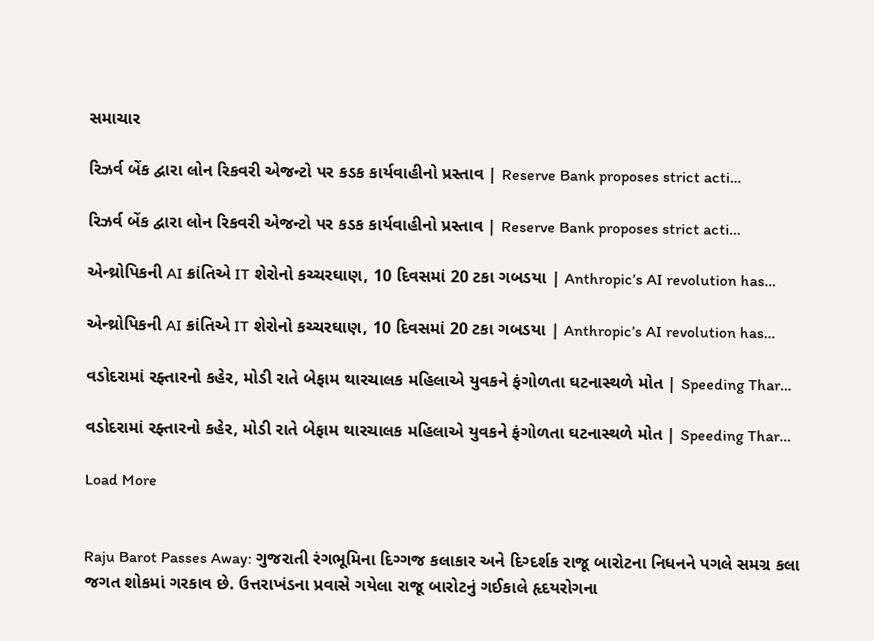સમાચાર

રિઝર્વ બેંક દ્વારા લોન રિકવરી એજન્ટો પર કડક કાર્યવાહીનો પ્રસ્તાવ | Reserve Bank proposes strict acti…

રિઝર્વ બેંક દ્વારા લોન રિકવરી એજન્ટો પર કડક કાર્યવાહીનો પ્રસ્તાવ | Reserve Bank proposes strict acti…

એન્થ્રોપિકની AI ક્રાંતિએ IT શેરોનો કચ્ચરઘાણ, 10 દિવસમાં 20 ટકા ગબડયા | Anthropic’s AI revolution has…

એન્થ્રોપિકની AI ક્રાંતિએ IT શેરોનો કચ્ચરઘાણ, 10 દિવસમાં 20 ટકા ગબડયા | Anthropic’s AI revolution has…

વડોદરામાં રફ્તારનો કહેર, મોડી રાતે બેફામ થારચાલક મહિલાએ યુવકને ફંગોળતા ઘટનાસ્થળે મોત | Speeding Thar…

વડોદરામાં રફ્તારનો કહેર, મોડી રાતે બેફામ થારચાલક મહિલાએ યુવકને ફંગોળતા ઘટનાસ્થળે મોત | Speeding Thar…

Load More


Raju Barot Passes Away: ગુજરાતી રંગભૂમિના દિગ્ગજ કલાકાર અને દિગ્દર્શક રાજૂ બારોટના નિધનને પગલે સમગ્ર કલા જગત શોકમાં ગરકાવ છે. ઉત્તરાખંડના પ્રવાસે ગયેલા રાજૂ બારોટનું ગઈકાલે હૃદયરોગના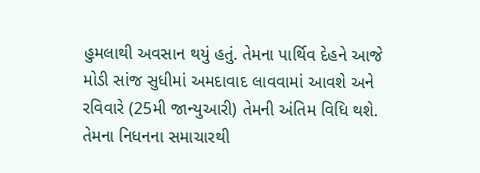હુમલાથી અવસાન થયું હતું. તેમના પાર્થિવ દેહને આજે મોડી સાંજ સુધીમાં અમદાવાદ લાવવામાં આવશે અને રવિવારે (25મી જાન્યુઆરી) તેમની અંતિમ વિધિ થશે. તેમના નિધનના સમાચારથી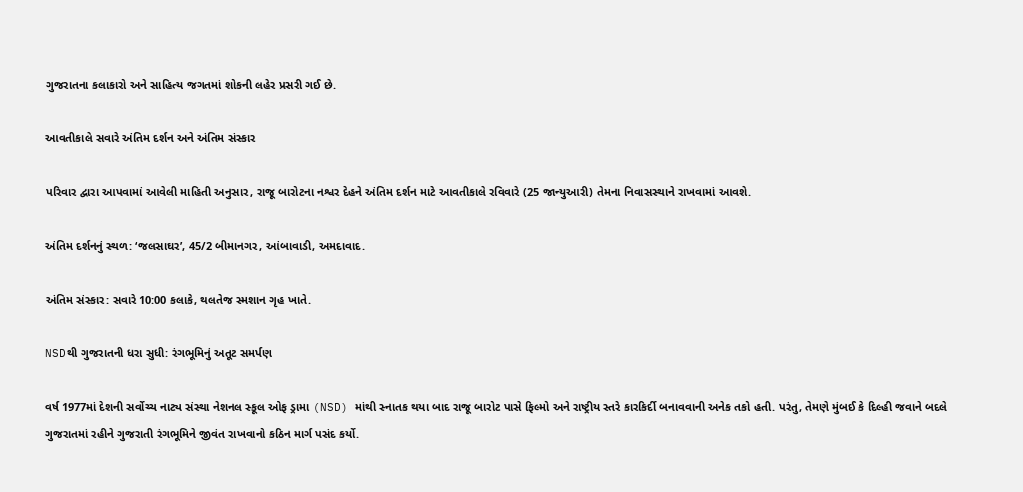ગુજરાતના કલાકારો અને સાહિત્ય જગતમાં શોકની લહેર પ્રસરી ગઈ છે.

આવતીકાલે સવારે અંતિમ દર્શન અને અંતિમ સંસ્કાર

પરિવાર દ્વારા આપવામાં આવેલી માહિતી અનુસાર, રાજૂ બારોટના નશ્વર દેહને અંતિમ દર્શન માટે આવતીકાલે રવિવારે (25 જાન્યુઆરી) તેમના નિવાસસ્થાને રાખવામાં આવશે.

અંતિમ દર્શનનું સ્થળ: ‘જલસાઘર’, 45/2 બીમાનગર, આંબાવાડી, અમદાવાદ.

અંતિમ સંસ્કાર: સવારે 10:00 કલાકે, થલતેજ સ્મશાન ગૃહ ખાતે.

NSDથી ગુજરાતની ધરા સુધી: રંગભૂમિનું અતૂટ સમર્પણ

વર્ષ 1977માં દેશની સર્વોચ્ચ નાટ્ય સંસ્થા નેશનલ સ્કૂલ ઓફ ડ્રામા (NSD) માંથી સ્નાતક થયા બાદ રાજૂ બારોટ પાસે ફિલ્મો અને રાષ્ટ્રીય સ્તરે કારકિર્દી બનાવવાની અનેક તકો હતી. પરંતુ, તેમણે મુંબઈ કે દિલ્હી જવાને બદલે ગુજરાતમાં રહીને ગુજરાતી રંગભૂમિને જીવંત રાખવાનો કઠિન માર્ગ પસંદ કર્યો.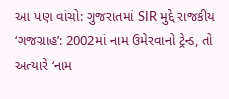આ પણ વાંચો: ગુજરાતમાં SIR મુદ્દે રાજકીય ‘ગજગ્રાહ’: 2002માં નામ ઉમેરવાનો ટ્રેન્ડ, તો અત્યારે ‘નામ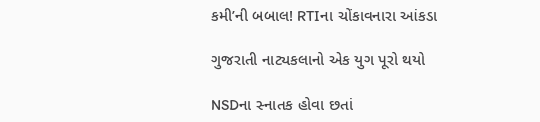કમી’ની બબાલ! RTIના ચોંકાવનારા આંકડા

ગુજરાતી નાટ્યકલાનો એક યુગ પૂરો થયો

NSDના સ્નાતક હોવા છતાં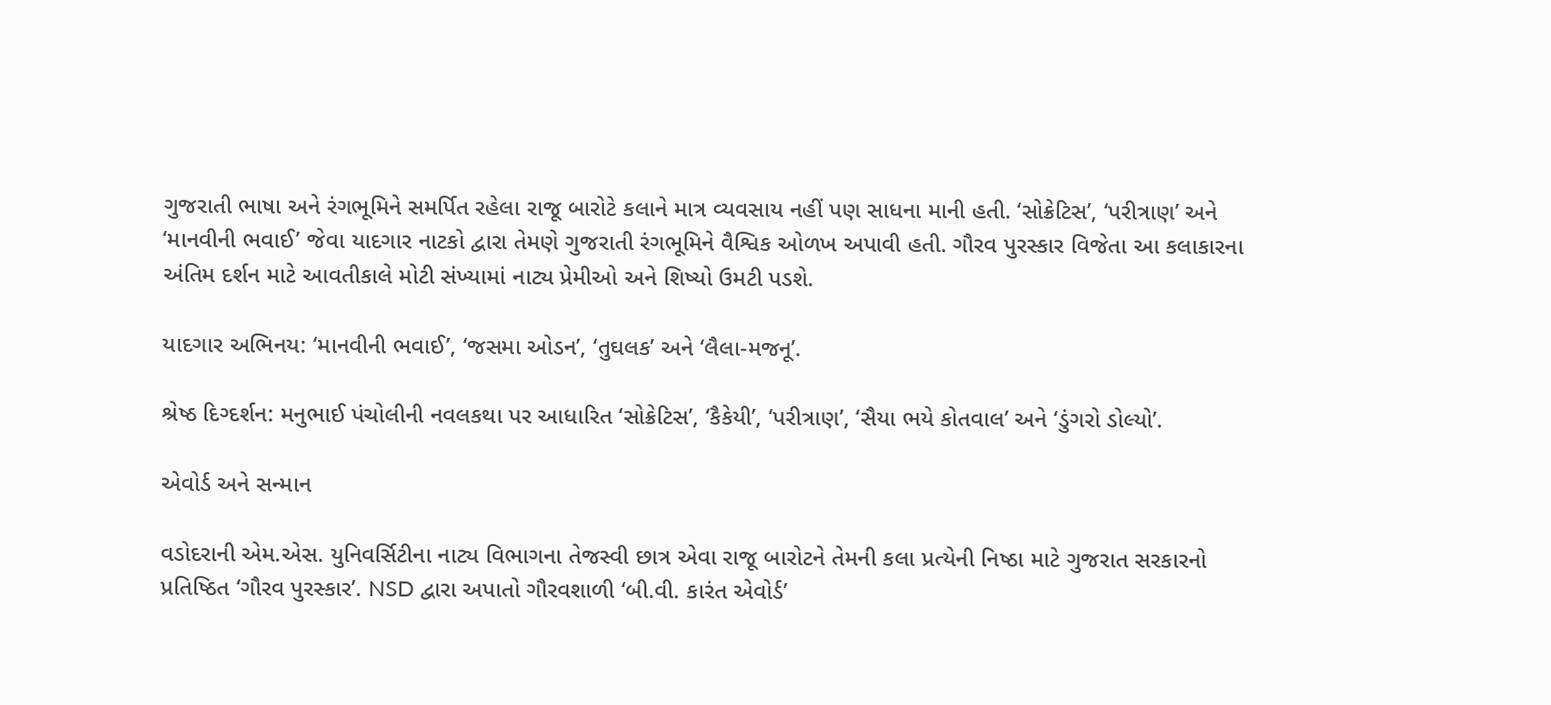ગુજરાતી ભાષા અને રંગભૂમિને સમર્પિત રહેલા રાજૂ બારોટે કલાને માત્ર વ્યવસાય નહીં પણ સાધના માની હતી. ‘સોક્રેટિસ’, ‘પરીત્રાણ’ અને ‘માનવીની ભવાઈ’ જેવા યાદગાર નાટકો દ્વારા તેમણે ગુજરાતી રંગભૂમિને વૈશ્વિક ઓળખ અપાવી હતી. ગૌરવ પુરસ્કાર વિજેતા આ કલાકારના અંતિમ દર્શન માટે આવતીકાલે મોટી સંખ્યામાં નાટ્ય પ્રેમીઓ અને શિષ્યો ઉમટી પડશે.

યાદગાર અભિનય: ‘માનવીની ભવાઈ’, ‘જસમા ઓડન’, ‘તુઘલક’ અને ‘લૈલા-મજનૂ’.

શ્રેષ્ઠ દિગ્દર્શન: મનુભાઈ પંચોલીની નવલકથા પર આધારિત ‘સોક્રેટિસ’, ‘કૈકેયી’, ‘પરીત્રાણ’, ‘સૈયા ભયે કોતવાલ’ અને ‘ડુંગરો ડોલ્યો’.

એવોર્ડ અને સન્માન

વડોદરાની એમ.એસ. યુનિવર્સિટીના નાટ્ય વિભાગના તેજસ્વી છાત્ર એવા રાજૂ બારોટને તેમની કલા પ્રત્યેની નિષ્ઠા માટે ગુજરાત સરકારનો પ્રતિષ્ઠિત ‘ગૌરવ પુરસ્કાર’. NSD દ્વારા અપાતો ગૌરવશાળી ‘બી.વી. કારંત એવોર્ડ’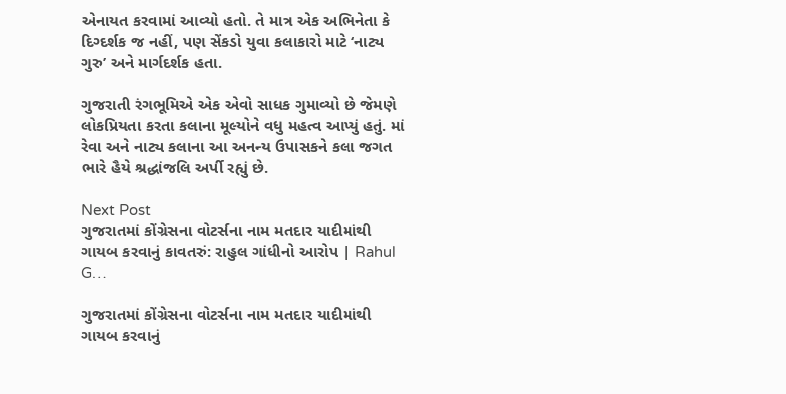એનાયત કરવામાં આવ્યો હતો. તે માત્ર એક અભિનેતા કે દિગ્દર્શક જ નહીં, પણ સેંકડો યુવા કલાકારો માટે ‘નાટ્ય ગુરુ’ અને માર્ગદર્શક હતા.

ગુજરાતી રંગભૂમિએ એક એવો સાધક ગુમાવ્યો છે જેમણે લોકપ્રિયતા કરતા કલાના મૂલ્યોને વધુ મહત્વ આપ્યું હતું. માં રેવા અને નાટ્ય કલાના આ અનન્ય ઉપાસકને કલા જગત ભારે હૈયે શ્રદ્ધાંજલિ અર્પી રહ્યું છે.

Next Post
ગુજરાતમાં કોંગ્રેસના વોટર્સના નામ મતદાર યાદીમાંથી ગાયબ કરવાનું કાવતરું: રાહુલ ગાંધીનો આરોપ | Rahul G…

ગુજરાતમાં કોંગ્રેસના વોટર્સના નામ મતદાર યાદીમાંથી ગાયબ કરવાનું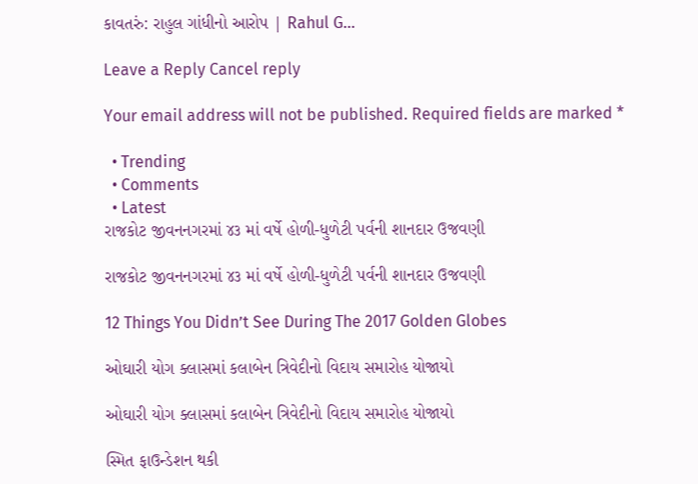કાવતરું: રાહુલ ગાંધીનો આરોપ | Rahul G...

Leave a Reply Cancel reply

Your email address will not be published. Required fields are marked *

  • Trending
  • Comments
  • Latest
રાજકોટ જીવનનગરમાં ૪૩ માં વર્ષે હોળી-ધુળેટી પર્વની શાનદાર ઉજવણી

રાજકોટ જીવનનગરમાં ૪૩ માં વર્ષે હોળી-ધુળેટી પર્વની શાનદાર ઉજવણી

12 Things You Didn’t See During The 2017 Golden Globes

ઓઘારી યોગ ક્લાસમાં કલાબેન ત્રિવેદીનો વિદાય સમારોહ યોજાયો

ઓઘારી યોગ ક્લાસમાં કલાબેન ત્રિવેદીનો વિદાય સમારોહ યોજાયો

સ્મિત ફાઉન્ડેશન થકી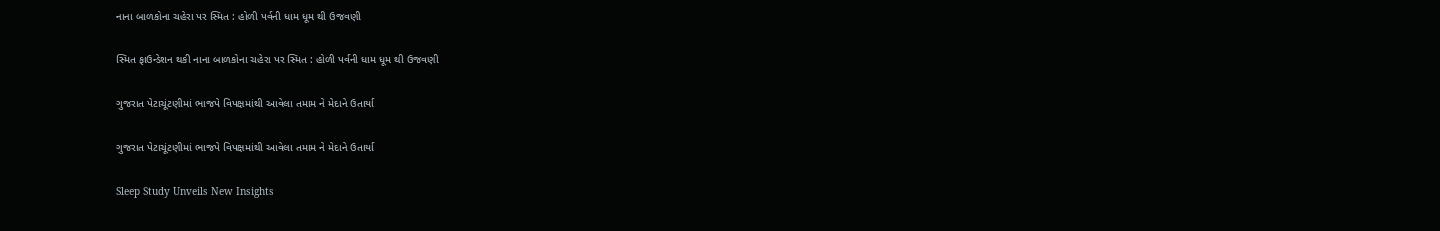નાના બાળકોના ચહેરા પર સ્મિત : હોળી પર્વની ધામ ધૂમ થી ઉજવણી

સ્મિત ફાઉન્ડેશન થકી નાના બાળકોના ચહેરા પર સ્મિત : હોળી પર્વની ધામ ધૂમ થી ઉજવણી

ગુજરાત પેટાચૂંટણીમાં ભાજપે વિપક્ષમાંથી આવેલા તમામ ને મેદાને ઉતાર્યા

ગુજરાત પેટાચૂંટણીમાં ભાજપે વિપક્ષમાંથી આવેલા તમામ ને મેદાને ઉતાર્યા

Sleep Study Unveils New Insights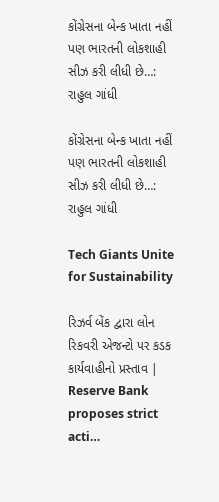કોંગ્રેસના બેન્ક ખાતા નહીં પણ ભારતની લોકશાહી સીઝ કરી લીધી છે…:  રાહુલ ગાંધી

કોંગ્રેસના બેન્ક ખાતા નહીં પણ ભારતની લોકશાહી સીઝ કરી લીધી છે…: રાહુલ ગાંધી

Tech Giants Unite for Sustainability

રિઝર્વ બેંક દ્વારા લોન રિકવરી એજન્ટો પર કડક કાર્યવાહીનો પ્રસ્તાવ | Reserve Bank proposes strict acti…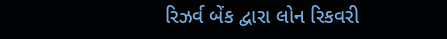રિઝર્વ બેંક દ્વારા લોન રિકવરી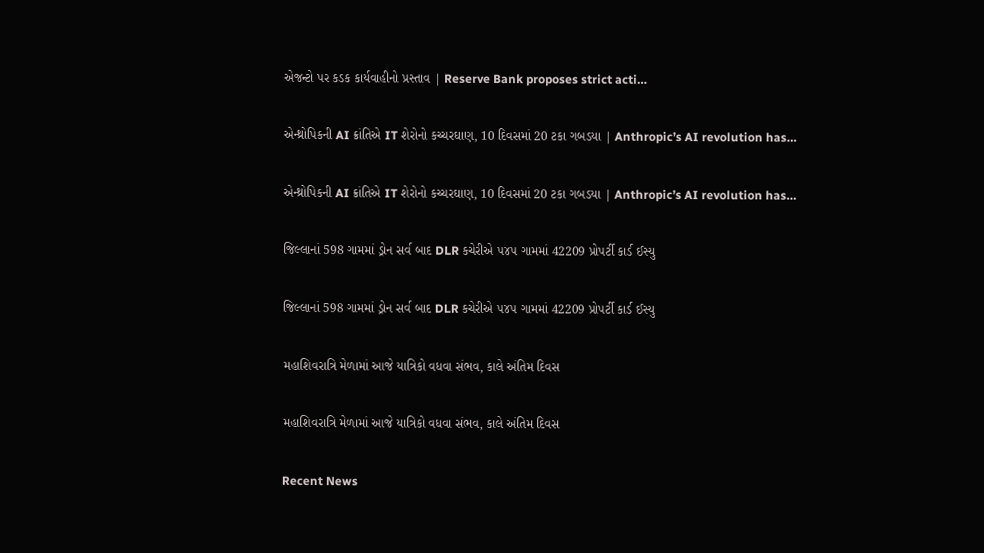એજન્ટો પર કડક કાર્યવાહીનો પ્રસ્તાવ | Reserve Bank proposes strict acti…

એન્થ્રોપિકની AI ક્રાંતિએ IT શેરોનો કચ્ચરઘાણ, 10 દિવસમાં 20 ટકા ગબડયા | Anthropic’s AI revolution has…

એન્થ્રોપિકની AI ક્રાંતિએ IT શેરોનો કચ્ચરઘાણ, 10 દિવસમાં 20 ટકા ગબડયા | Anthropic’s AI revolution has…

જિલ્લાનાં 598 ગામમાં ડ્રોન સર્વ બાદ DLR કચેરીએ ૫૪૫ ગામમાં 42209 પ્રોપર્ટી કાર્ડ ઈસ્યુ

જિલ્લાનાં 598 ગામમાં ડ્રોન સર્વ બાદ DLR કચેરીએ ૫૪૫ ગામમાં 42209 પ્રોપર્ટી કાર્ડ ઈસ્યુ

મહાશિવરાત્રિ મેળામાં આજે યાત્રિકો વધવા સંભવ, કાલે અંતિમ દિવસ

મહાશિવરાત્રિ મેળામાં આજે યાત્રિકો વધવા સંભવ, કાલે અંતિમ દિવસ

Recent News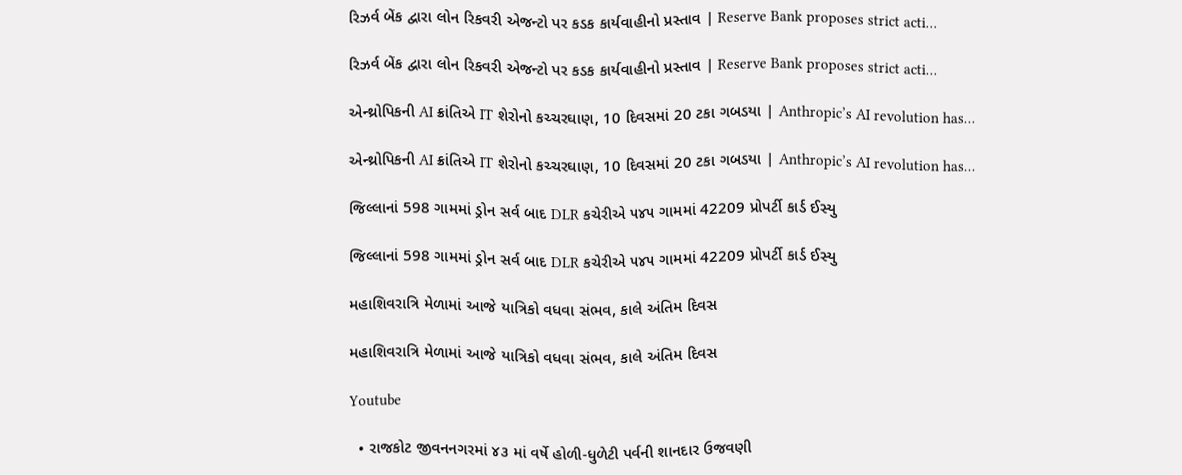રિઝર્વ બેંક દ્વારા લોન રિકવરી એજન્ટો પર કડક કાર્યવાહીનો પ્રસ્તાવ | Reserve Bank proposes strict acti…

રિઝર્વ બેંક દ્વારા લોન રિકવરી એજન્ટો પર કડક કાર્યવાહીનો પ્રસ્તાવ | Reserve Bank proposes strict acti…

એન્થ્રોપિકની AI ક્રાંતિએ IT શેરોનો કચ્ચરઘાણ, 10 દિવસમાં 20 ટકા ગબડયા | Anthropic’s AI revolution has…

એન્થ્રોપિકની AI ક્રાંતિએ IT શેરોનો કચ્ચરઘાણ, 10 દિવસમાં 20 ટકા ગબડયા | Anthropic’s AI revolution has…

જિલ્લાનાં 598 ગામમાં ડ્રોન સર્વ બાદ DLR કચેરીએ ૫૪૫ ગામમાં 42209 પ્રોપર્ટી કાર્ડ ઈસ્યુ

જિલ્લાનાં 598 ગામમાં ડ્રોન સર્વ બાદ DLR કચેરીએ ૫૪૫ ગામમાં 42209 પ્રોપર્ટી કાર્ડ ઈસ્યુ

મહાશિવરાત્રિ મેળામાં આજે યાત્રિકો વધવા સંભવ, કાલે અંતિમ દિવસ

મહાશિવરાત્રિ મેળામાં આજે યાત્રિકો વધવા સંભવ, કાલે અંતિમ દિવસ

Youtube

  • રાજકોટ જીવનનગરમાં ૪૩ માં વર્ષે હોળી-ધુળેટી પર્વની શાનદાર ઉજવણી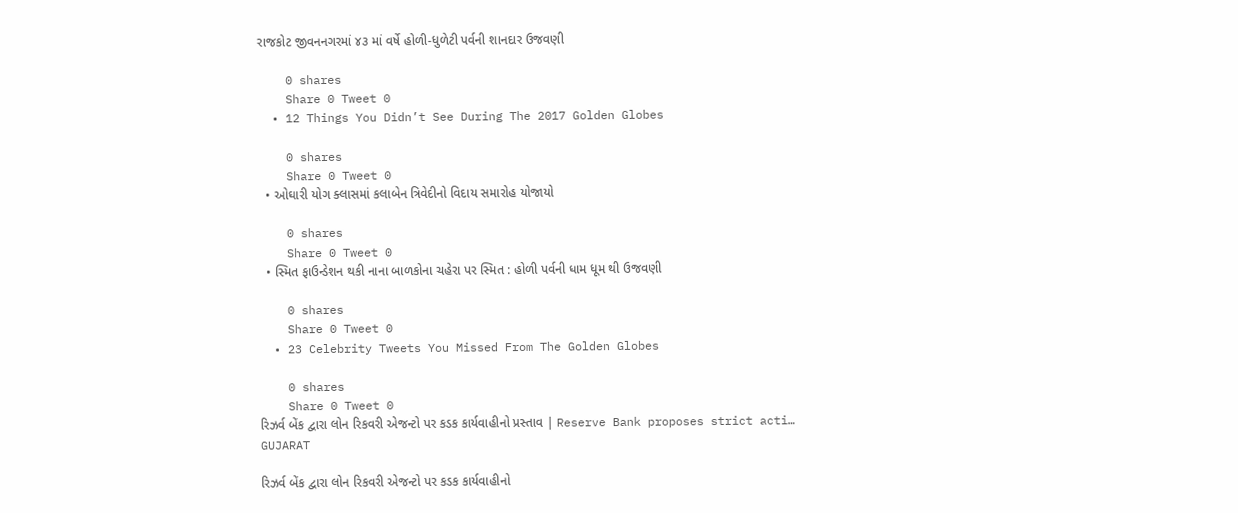રાજકોટ જીવનનગરમાં ૪૩ માં વર્ષે હોળી-ધુળેટી પર્વની શાનદાર ઉજવણી

    0 shares
    Share 0 Tweet 0
  • 12 Things You Didn’t See During The 2017 Golden Globes

    0 shares
    Share 0 Tweet 0
  • ઓઘારી યોગ ક્લાસમાં કલાબેન ત્રિવેદીનો વિદાય સમારોહ યોજાયો

    0 shares
    Share 0 Tweet 0
  • સ્મિત ફાઉન્ડેશન થકી નાના બાળકોના ચહેરા પર સ્મિત : હોળી પર્વની ધામ ધૂમ થી ઉજવણી

    0 shares
    Share 0 Tweet 0
  • 23 Celebrity Tweets You Missed From The Golden Globes

    0 shares
    Share 0 Tweet 0
રિઝર્વ બેંક દ્વારા લોન રિકવરી એજન્ટો પર કડક કાર્યવાહીનો પ્રસ્તાવ | Reserve Bank proposes strict acti…
GUJARAT

રિઝર્વ બેંક દ્વારા લોન રિકવરી એજન્ટો પર કડક કાર્યવાહીનો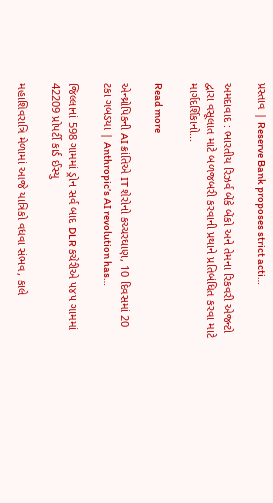પ્રસ્તાવ | Reserve Bank proposes strict acti…

અમદાવાદ : ભારતીય રિઝર્વ બેંકે બેંકો અને તેમના રિકવરી એજન્ટો દ્વારા વસૂલાત માટે બળજબરી કરવાની પ્રથાને પ્રતિબંધિત કરવા માટે માર્ગદર્શિકાનો...

Read more

એન્થ્રોપિકની AI ક્રાંતિએ IT શેરોનો કચ્ચરઘાણ, 10 દિવસમાં 20 ટકા ગબડયા | Anthropic’s AI revolution has…

જિલ્લાનાં 598 ગામમાં ડ્રોન સર્વ બાદ DLR કચેરીએ ૫૪૫ ગામમાં 42209 પ્રોપર્ટી કાર્ડ ઈસ્યુ

મહાશિવરાત્રિ મેળામાં આજે યાત્રિકો વધવા સંભવ, કાલે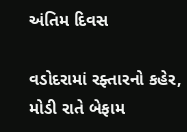અંતિમ દિવસ

વડોદરામાં રફ્તારનો કહેર, મોડી રાતે બેફામ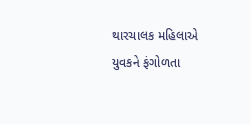થારચાલક મહિલાએ યુવકને ફંગોળતા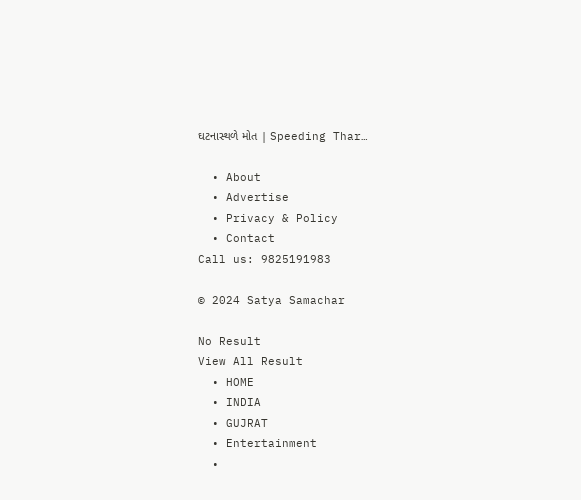ઘટનાસ્થળે મોત | Speeding Thar…

  • About
  • Advertise
  • Privacy & Policy
  • Contact
Call us: 9825191983

© 2024 Satya Samachar

No Result
View All Result
  • HOME
  • INDIA
  • GUJRAT
  • Entertainment
  •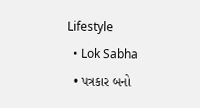Lifestyle
  • Lok Sabha
  • પત્રકાર બનો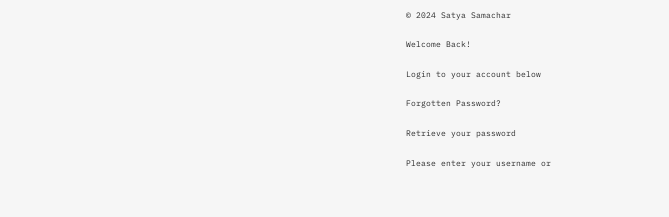© 2024 Satya Samachar

Welcome Back!

Login to your account below

Forgotten Password?

Retrieve your password

Please enter your username or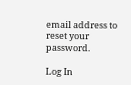email address to reset your password.

Log In